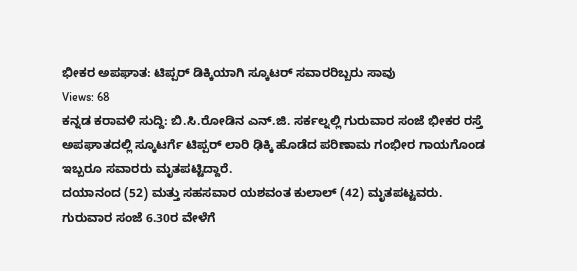ಭೀಕರ ಅಪಘಾತ: ಟಿಪ್ಪರ್ ಡಿಕ್ಕಿಯಾಗಿ ಸ್ಕೂಟರ್ ಸವಾರರಿಬ್ಬರು ಸಾವು
Views: 68
ಕನ್ನಡ ಕರಾವಳಿ ಸುದ್ದಿ: ಬಿ.ಸಿ.ರೋಡಿನ ಎನ್.ಜಿ. ಸರ್ಕಲ್ನಲ್ಲಿ ಗುರುವಾರ ಸಂಜೆ ಭೀಕರ ರಸ್ತೆ ಅಪಘಾತದಲ್ಲಿ ಸ್ಕೂಟರ್ಗೆ ಟಿಪ್ಪರ್ ಲಾರಿ ಢಿಕ್ಕಿ ಹೊಡೆದ ಪರಿಣಾಮ ಗಂಭೀರ ಗಾಯಗೊಂಡ ಇಬ್ಬರೂ ಸವಾರರು ಮೃತಪಟ್ಟಿದ್ದಾರೆ.
ದಯಾನಂದ (52) ಮತ್ತು ಸಹಸವಾರ ಯಶವಂತ ಕುಲಾಲ್ (42) ಮೃತಪಟ್ಟವರು.
ಗುರುವಾರ ಸಂಜೆ 6.30ರ ವೇಳೆಗೆ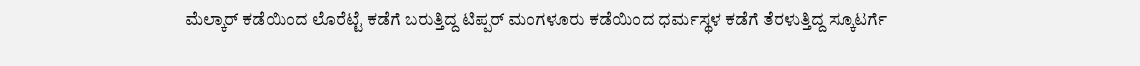ಮೆಲ್ಕಾರ್ ಕಡೆಯಿಂದ ಲೊರೆಟ್ಟೆ ಕಡೆಗೆ ಬರುತ್ತಿದ್ದ ಟಿಪ್ಪರ್ ಮಂಗಳೂರು ಕಡೆಯಿಂದ ಧರ್ಮಸ್ಥಳ ಕಡೆಗೆ ತೆರಳುತ್ತಿದ್ದ ಸ್ಕೂಟರ್ಗೆ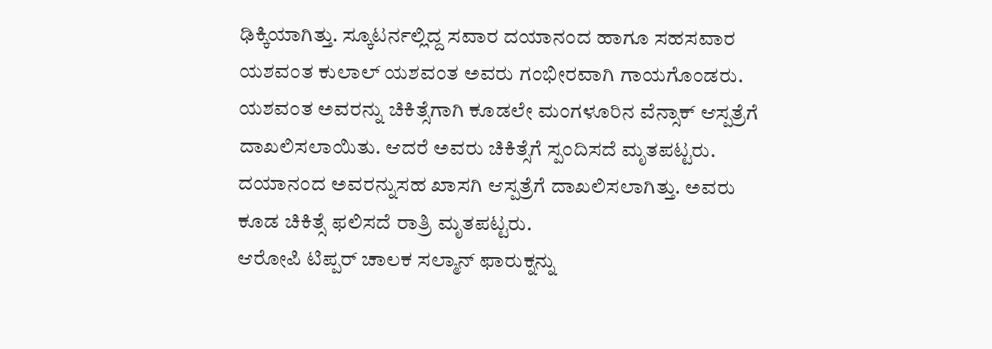ಢಿಕ್ಕಿಯಾಗಿತ್ತು. ಸ್ಕೂಟರ್ನಲ್ಲಿದ್ದ ಸವಾರ ದಯಾನಂದ ಹಾಗೂ ಸಹಸವಾರ ಯಶವಂತ ಕುಲಾಲ್ ಯಶವಂತ ಅವರು ಗಂಭೀರವಾಗಿ ಗಾಯಗೊಂಡರು. ಯಶವಂತ ಅವರನ್ನು ಚಿಕಿತ್ಸೆಗಾಗಿ ಕೂಡಲೇ ಮಂಗಳೂರಿನ ವೆನ್ಸಾಕ್ ಆಸ್ಪತ್ರೆಗೆ ದಾಖಲಿಸಲಾಯಿತು. ಆದರೆ ಅವರು ಚಿಕಿತ್ಸೆಗೆ ಸ್ಪಂದಿಸದೆ ಮೃತಪಟ್ಟರು. ದಯಾನಂದ ಅವರನ್ನುಸಹ ಖಾಸಗಿ ಆಸ್ಪತ್ರೆಗೆ ದಾಖಲಿಸಲಾಗಿತ್ತು. ಅವರು ಕೂಡ ಚಿಕಿತ್ಸೆ ಫಲಿಸದೆ ರಾತ್ರಿ ಮೃತಪಟ್ಟರು.
ಆರೋಪಿ ಟಿಪ್ಪರ್ ಚಾಲಕ ಸಲ್ಮಾನ್ ಫಾರುಕ್ನನ್ನು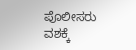ಪೊಲೀಸರು ವಶಕ್ಕೆ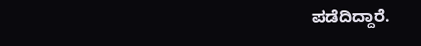ಪಡೆದಿದ್ದಾರೆ.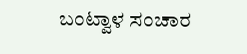ಬಂಟ್ವಾಳ ಸಂಚಾರ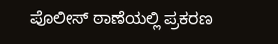ಪೊಲೀಸ್ ಠಾಣೆಯಲ್ಲಿ ಪ್ರಕರಣ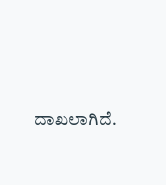ದಾಖಲಾಗಿದೆ.